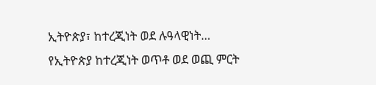ኢትዮጵያ፣ ከተረጂነት ወደ ሉዓላዊነት…
የኢትዮጵያ ከተረጂነት ወጥቶ ወደ ወጪ ምርት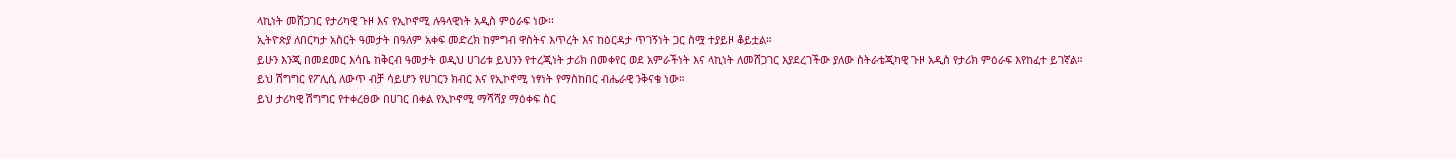ላኪነት መሸጋገር የታሪካዊ ጉዞ እና የኢኮኖሚ ሉዓላዊነት አዲስ ምዕራፍ ነው፡፡
ኢትዮጵያ ለበርካታ አስርት ዓመታት በዓለም አቀፍ መድረክ ከምግብ ዋስትና እጥረት እና ከዕርዳታ ጥገኝነት ጋር ስሟ ተያይዞ ቆይቷል።
ይሁን እንጂ በመደመር እሳቤ ከቅርብ ዓመታት ወዲህ ሀገሪቱ ይህንን የተረጂነት ታሪክ በመቀየር ወደ አምራችነት እና ላኪነት ለመሸጋገር እያደረገችው ያለው ስትራቴጂካዊ ጉዞ አዲስ የታሪክ ምዕራፍ እየከፈተ ይገኛል።
ይህ ሽግግር የፖሊሲ ለውጥ ብቻ ሳይሆን የሀገርን ክብር እና የኢኮኖሚ ነፃነት የማስከበር ብሔራዊ ንቅናቄ ነው።
ይህ ታሪካዊ ሽግግር የተቀረፀው በሀገር በቀል የኢኮኖሚ ማሻሻያ ማዕቀፍ ስር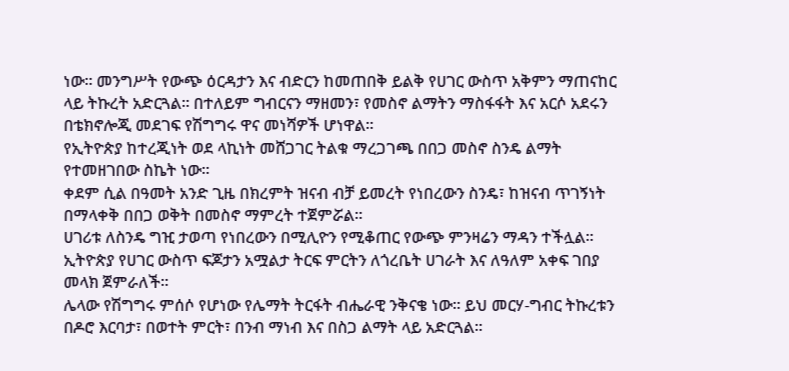ነው። መንግሥት የውጭ ዕርዳታን እና ብድርን ከመጠበቅ ይልቅ የሀገር ውስጥ አቅምን ማጠናከር ላይ ትኩረት አድርጓል። በተለይም ግብርናን ማዘመን፣ የመስኖ ልማትን ማስፋፋት እና አርሶ አደሩን በቴክኖሎጂ መደገፍ የሽግግሩ ዋና መነሻዎች ሆነዋል።
የኢትዮጵያ ከተረጂነት ወደ ላኪነት መሸጋገር ትልቁ ማረጋገጫ በበጋ መስኖ ስንዴ ልማት የተመዘገበው ስኬት ነው።
ቀደም ሲል በዓመት አንድ ጊዜ በክረምት ዝናብ ብቻ ይመረት የነበረውን ስንዴ፣ ከዝናብ ጥገኝነት በማላቀቅ በበጋ ወቅት በመስኖ ማምረት ተጀምሯል።
ሀገሪቱ ለስንዴ ግዢ ታወጣ የነበረውን በሚሊዮን የሚቆጠር የውጭ ምንዛሬን ማዳን ተችሏል።
ኢትዮጵያ የሀገር ውስጥ ፍጆታን አሟልታ ትርፍ ምርትን ለጎረቤት ሀገራት እና ለዓለም አቀፍ ገበያ መላክ ጀምራለች።
ሌላው የሽግግሩ ምሰሶ የሆነው የሌማት ትርፋት ብሔራዊ ንቅናቄ ነው። ይህ መርሃ-ግብር ትኩረቱን በዶሮ እርባታ፣ በወተት ምርት፣ በንብ ማነብ እና በስጋ ልማት ላይ አድርጓል።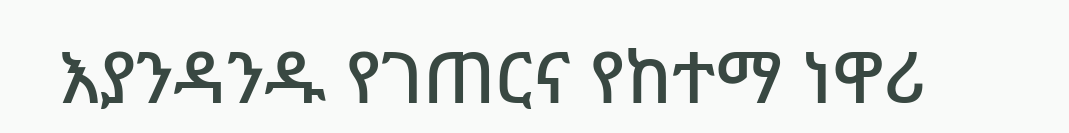እያንዳንዱ የገጠርና የከተማ ነዋሪ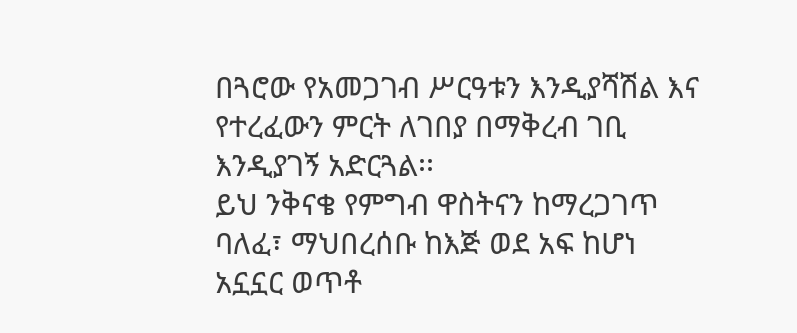በጓሮው የአመጋገብ ሥርዓቱን እንዲያሻሽል እና የተረፈውን ምርት ለገበያ በማቅረብ ገቢ እንዲያገኝ አድርጓል፡፡
ይህ ንቅናቄ የምግብ ዋስትናን ከማረጋገጥ ባለፈ፣ ማህበረሰቡ ከእጅ ወደ አፍ ከሆነ አኗኗር ወጥቶ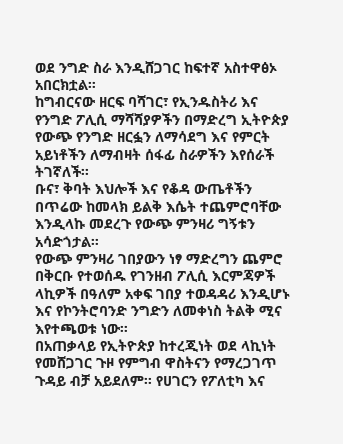ወደ ንግድ ስራ እንዲሸጋገር ከፍተኛ አስተዋፅኦ አበርክቷል።
ከግብርናው ዘርፍ ባሻገር፣ የኢንዱስትሪ እና የንግድ ፖሊሲ ማሻሻያዎችን በማድረግ ኢትዮጵያ የውጭ የንግድ ዘርፏን ለማሳደግ እና የምርት አይነቶችን ለማብዛት ሰፋፊ ስራዎችን እየሰራች ትገኛለች፡፡
ቡና፣ ቅባት እህሎች እና የቆዳ ውጤቶችን በጥሬው ከመላክ ይልቅ እሴት ተጨምሮባቸው እንዲላኩ መደረጉ የውጭ ምንዛሪ ግኝቱን አሳድጎታል።
የውጭ ምንዛሪ ገበያውን ነፃ ማድረግን ጨምሮ በቅርቡ የተወሰዱ የገንዘብ ፖሊሲ እርምጃዎች ላኪዎች በዓለም አቀፍ ገበያ ተወዳዳሪ እንዲሆኑ እና የኮንትሮባንድ ንግድን ለመቀነስ ትልቅ ሚና እየተጫወቱ ነው።
በአጠቃላይ የኢትዮጵያ ከተረጂነት ወደ ላኪነት የመሸጋገር ጉዞ የምግብ ዋስትናን የማረጋገጥ ጉዳይ ብቻ አይደለም፡፡ የሀገርን የፖለቲካ እና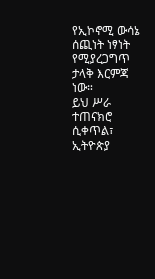የኢኮኖሚ ውሳኔ ሰጪነት ነፃነት የሚያረጋግጥ ታላቅ እርምጃ ነው።
ይህ ሥራ ተጠናክሮ ሲቀጥል፣ ኢትዮጵያ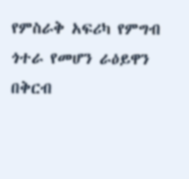የምስራቅ አፍሪካ የምግብ ጎተራ የመሆን ራዕይዋን በቅርብ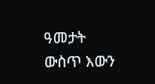ዓመታት ውስጥ እውን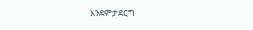እንደምታደርግ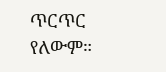ጥርጥር የለውም።